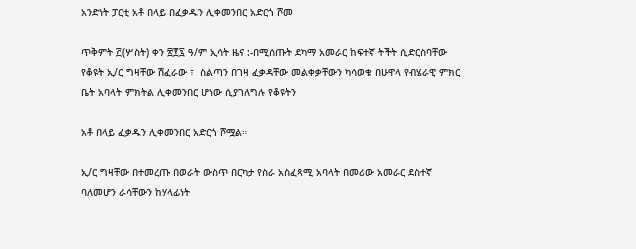አንድነት ፓርቲ አቶ በላይ በፈቃዱን ሊቀመንበር አድርጎ ሾመ

ጥቅምት ፫(ሦስት) ቀን ፳፻፯ ዓ/ም ኢሳት ዜና :-በሚሰጡት ደካማ አመራር ከፍተኛ ትችት ሲድርስባቸው የቆዩት ኢ/ር ግዛቸው ሽፈራው ፣  ስልጣን በገዛ ፈቃዳቸው መልቀቃቸውን ካሳወቁ በሁዋላ የብሄራዊ ምክር ቤት አባላት ምክትል ሊቀመንበር ሆነው ሲያገለግሉ የቆዩትን

አቶ በላይ ፈቃዱን ሊቀመንበር አድርጎ ሾሟል።

ኢ/ር ግዛቸው በተመረጡ በወራት ውስጥ በርካታ የስራ አስፈጻሚ አባላት በመሪው አመራር ደስተኛ ባለመሆን ራሳቸውን ከሃላፊነት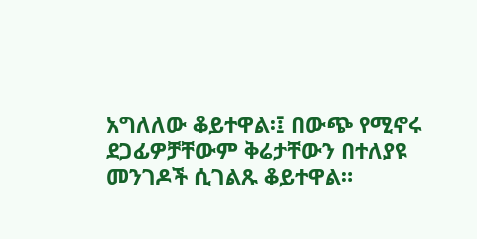አግለለው ቆይተዋል፡፤ በውጭ የሚኖሩ ደጋፊዎቻቸውም ቅሬታቸውን በተለያዩ መንገዶች ሲገልጹ ቆይተዋል።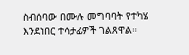ስብሰባው በሙሉ መግባባት የተካሄ እንደነበር ተሳታፊዎች ገልጸዋል።